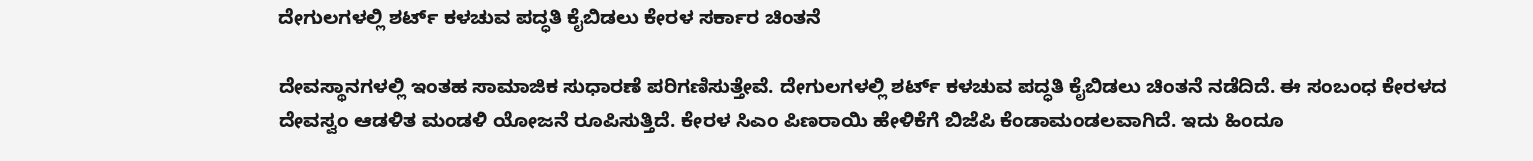ದೇಗುಲಗಳಲ್ಲಿ ಶರ್ಟ್ ಕಳಚುವ ಪದ್ಧತಿ ಕೈಬಿಡಲು ಕೇರಳ ಸರ್ಕಾರ ಚಿಂತನೆ

ದೇವಸ್ಥಾನಗಳಲ್ಲಿ ಇಂತಹ ಸಾಮಾಜಿಕ ಸುಧಾರಣೆ ಪರಿಗಣಿಸುತ್ತೇವೆ. ದೇಗುಲಗಳಲ್ಲಿ ಶರ್ಟ್ ಕಳಚುವ ಪದ್ಧತಿ ಕೈಬಿಡಲು ಚಿಂತನೆ ನಡೆದಿದೆ. ಈ ಸಂಬಂಧ ಕೇರಳದ ದೇವಸ್ವಂ ಆಡಳಿತ ಮಂಡಳಿ ಯೋಜನೆ ರೂಪಿಸುತ್ತಿದೆ. ಕೇರಳ ಸಿಎಂ ಪಿಣರಾಯಿ ಹೇಳಿಕೆಗೆ ಬಿಜೆಪಿ ಕೆಂಡಾಮಂಡಲವಾಗಿದೆ. ಇದು ಹಿಂದೂ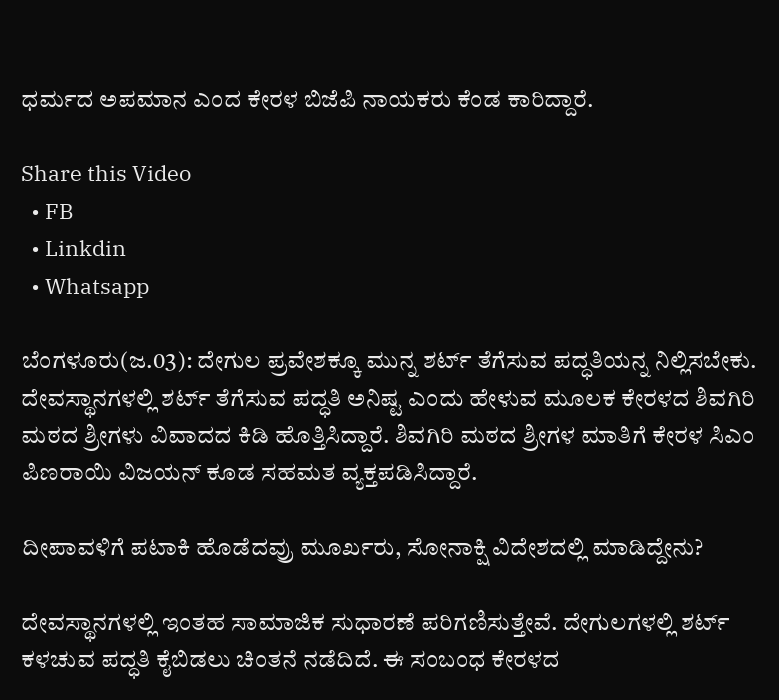ಧರ್ಮದ ಅಪಮಾನ ಎಂದ ಕೇರಳ ಬಿಜೆಪಿ ನಾಯಕರು ಕೆಂಡ ಕಾರಿದ್ದಾರೆ.

Share this Video
  • FB
  • Linkdin
  • Whatsapp

ಬೆಂಗಳೂರು(ಜ.03): ದೇಗುಲ ಪ್ರವೇಶಕ್ಕೂ ಮುನ್ನ ಶರ್ಟ್‌ ತೆಗೆಸುವ ಪದ್ಧತಿಯನ್ನ ನಿಲ್ಲಿಸಬೇಕು. ದೇವಸ್ಥಾನಗಳಲ್ಲಿ ಶರ್ಟ್‌ ತೆಗೆಸುವ ಪದ್ಧತಿ ಅನಿಷ್ಟ ಎಂದು ಹೇಳುವ ಮೂಲಕ ಕೇರಳದ ಶಿವಗಿರಿ ಮಠದ ಶ್ರೀಗಳು ವಿವಾದದ ಕಿಡಿ ಹೊತ್ತಿಸಿದ್ದಾರೆ. ಶಿವಗಿರಿ ಮಠದ ಶ್ರೀಗಳ ಮಾತಿಗೆ ಕೇರಳ ಸಿಎಂ ಪಿಣರಾಯಿ ವಿಜಯನ್ ಕೂಡ ಸಹಮತ ವ್ಯಕ್ತಪಡಿಸಿದ್ದಾರೆ.

ದೀಪಾವಳಿಗೆ ಪಟಾಕಿ ಹೊಡೆದವ್ರು ಮೂರ್ಖರು, ಸೋನಾಕ್ಷಿ ವಿದೇಶದಲ್ಲಿ ಮಾಡಿದ್ದೇನು?

ದೇವಸ್ಥಾನಗಳಲ್ಲಿ ಇಂತಹ ಸಾಮಾಜಿಕ ಸುಧಾರಣೆ ಪರಿಗಣಿಸುತ್ತೇವೆ. ದೇಗುಲಗಳಲ್ಲಿ ಶರ್ಟ್ ಕಳಚುವ ಪದ್ಧತಿ ಕೈಬಿಡಲು ಚಿಂತನೆ ನಡೆದಿದೆ. ಈ ಸಂಬಂಧ ಕೇರಳದ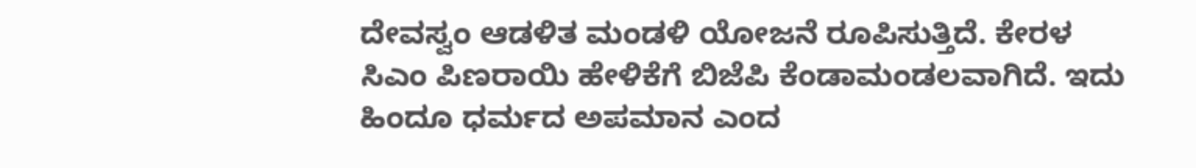ದೇವಸ್ವಂ ಆಡಳಿತ ಮಂಡಳಿ ಯೋಜನೆ ರೂಪಿಸುತ್ತಿದೆ. ಕೇರಳ ಸಿಎಂ ಪಿಣರಾಯಿ ಹೇಳಿಕೆಗೆ ಬಿಜೆಪಿ ಕೆಂಡಾಮಂಡಲವಾಗಿದೆ. ಇದು ಹಿಂದೂ ಧರ್ಮದ ಅಪಮಾನ ಎಂದ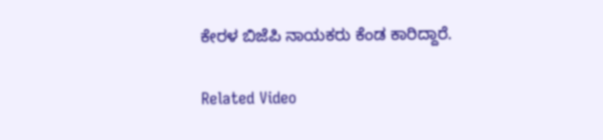ಕೇರಳ ಬಿಜೆಪಿ ನಾಯಕರು ಕೆಂಡ ಕಾರಿದ್ದಾರೆ.

Related Video